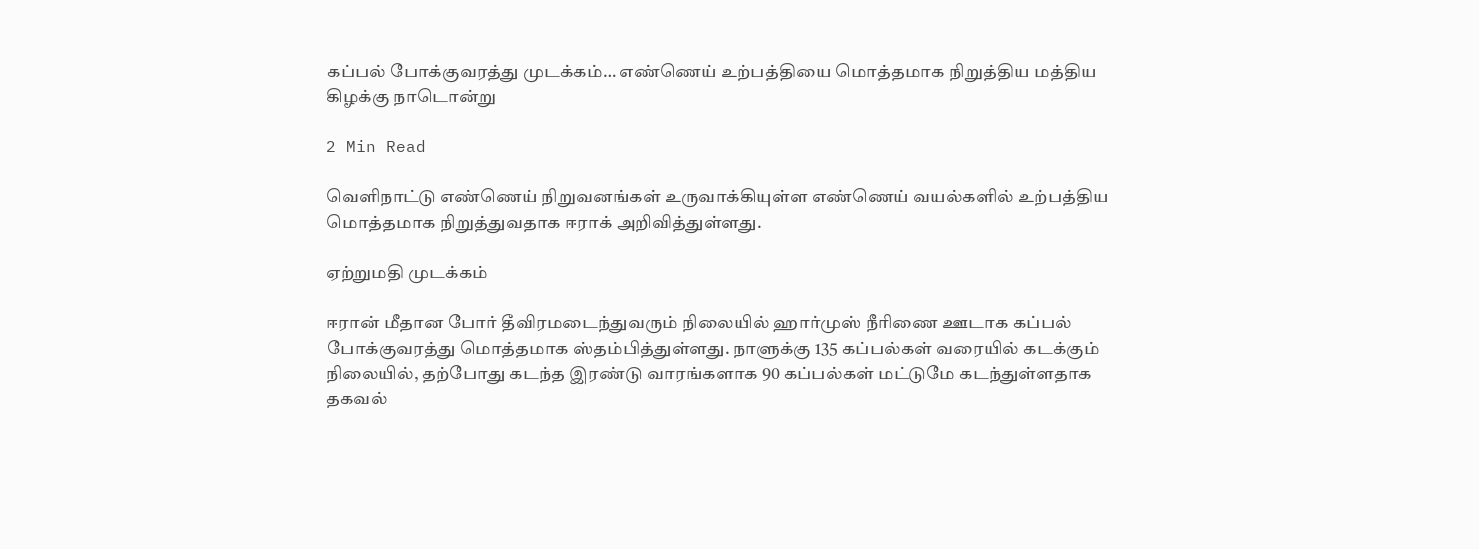கப்பல் போக்குவரத்து முடக்கம்… எண்ணெய் உற்பத்தியை மொத்தமாக நிறுத்திய மத்திய கிழக்கு நாடொன்று

2 Min Read

வெளிநாட்டு எண்ணெய் நிறுவனங்கள் உருவாக்கியுள்ள எண்ணெய் வயல்களில் உற்பத்திய மொத்தமாக நிறுத்துவதாக ஈராக் அறிவித்துள்ளது.

ஏற்றுமதி முடக்கம்

ஈரான் மீதான போர் தீவிரமடைந்துவரும் நிலையில் ஹார்முஸ் நீரிணை ஊடாக கப்பல் போக்குவரத்து மொத்தமாக ஸ்தம்பித்துள்ளது. நாளுக்கு 135 கப்பல்கள் வரையில் கடக்கும் நிலையில், தற்போது கடந்த இரண்டு வாரங்களாக 90 கப்பல்கள் மட்டுமே கடந்துள்ளதாக தகவல்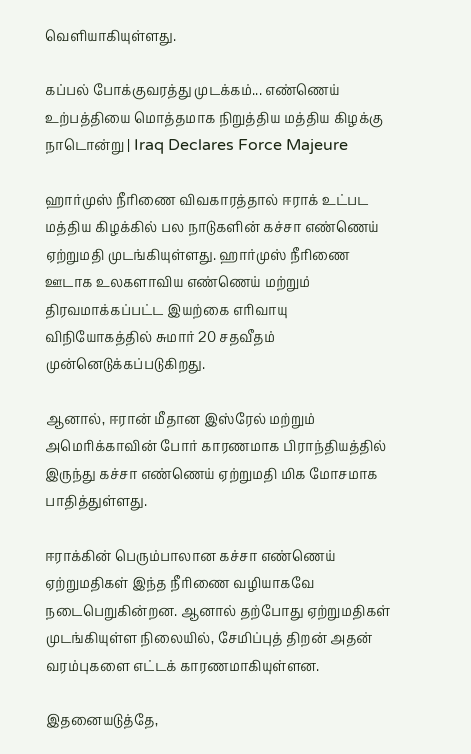வெளியாகியுள்ளது.

கப்பல் போக்குவரத்து முடக்கம்... எண்ணெய் உற்பத்தியை மொத்தமாக நிறுத்திய மத்திய கிழக்கு நாடொன்று | Iraq Declares Force Majeure

ஹார்முஸ் நீரிணை விவகாரத்தால் ஈராக் உட்பட மத்திய கிழக்கில் பல நாடுகளின் கச்சா எண்ணெய் ஏற்றுமதி முடங்கியுள்ளது. ஹார்முஸ் நீரிணை ஊடாக உலகளாவிய எண்ணெய் மற்றும் திரவமாக்கப்பட்ட இயற்கை எரிவாயு விநியோகத்தில் சுமார் 20 சதவீதம் முன்னெடுக்கப்படுகிறது.

ஆனால், ஈரான் மீதான இஸ்ரேல் மற்றும் அமெரிக்காவின் போர் காரணமாக பிராந்தியத்தில் இருந்து கச்சா எண்ணெய் ஏற்றுமதி மிக மோசமாக பாதித்துள்ளது.

ஈராக்கின் பெரும்பாலான கச்சா எண்ணெய் ஏற்றுமதிகள் இந்த நீரிணை வழியாகவே நடைபெறுகின்றன. ஆனால் தற்போது ஏற்றுமதிகள் முடங்கியுள்ள நிலையில், சேமிப்புத் திறன் அதன் வரம்புகளை எட்டக் காரணமாகியுள்ளன.

இதனையடுத்தே,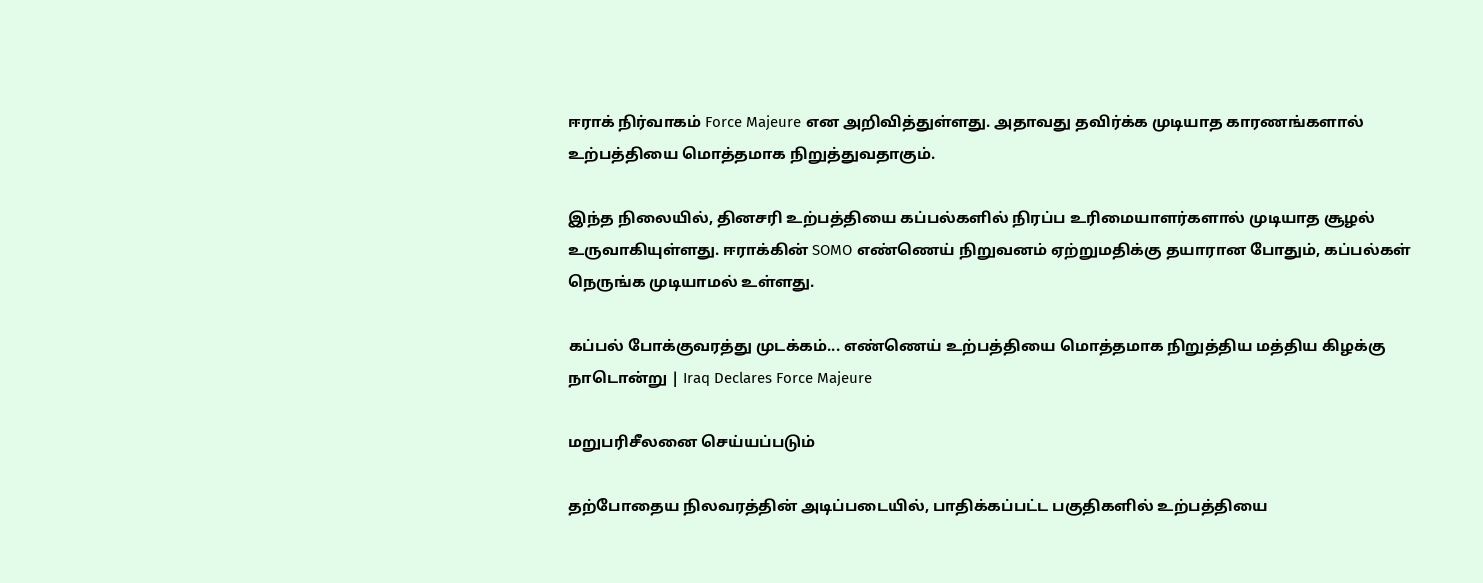ஈராக் நிர்வாகம் Force Majeure என அறிவித்துள்ளது. அதாவது தவிர்க்க முடியாத காரணங்களால் உற்பத்தியை மொத்தமாக நிறுத்துவதாகும்.

இந்த நிலையில், தினசரி உற்பத்தியை கப்பல்களில் நிரப்ப உரிமையாளர்களால் முடியாத சூழல் உருவாகியுள்ளது. ஈராக்கின் SOMO எண்ணெய் நிறுவனம் ஏற்றுமதிக்கு தயாரான போதும், கப்பல்கள் நெருங்க முடியாமல் உள்ளது.

கப்பல் போக்குவரத்து முடக்கம்... எண்ணெய் உற்பத்தியை மொத்தமாக நிறுத்திய மத்திய கிழக்கு நாடொன்று | Iraq Declares Force Majeure

மறுபரிசீலனை செய்யப்படும்

தற்போதைய நிலவரத்தின் அடிப்படையில், பாதிக்கப்பட்ட பகுதிகளில் உற்பத்தியை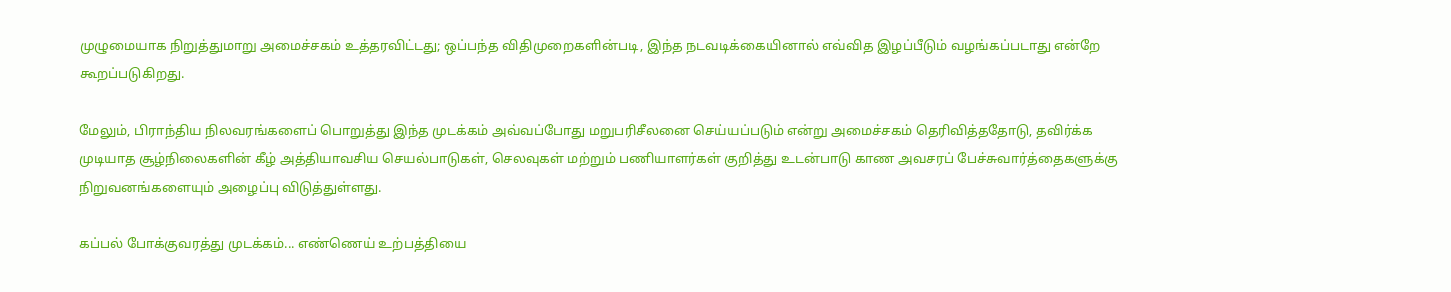முழுமையாக நிறுத்துமாறு அமைச்சகம் உத்தரவிட்டது; ஒப்பந்த விதிமுறைகளின்படி, இந்த நடவடிக்கையினால் எவ்வித இழப்பீடும் வழங்கப்படாது என்றே கூறப்படுகிறது.

மேலும், பிராந்திய நிலவரங்களைப் பொறுத்து இந்த முடக்கம் அவ்வப்போது மறுபரிசீலனை செய்யப்படும் என்று அமைச்சகம் தெரிவித்ததோடு, தவிர்க்க முடியாத சூழ்நிலைகளின் கீழ் அத்தியாவசிய செயல்பாடுகள், செலவுகள் மற்றும் பணியாளர்கள் குறித்து உடன்பாடு காண அவசரப் பேச்சுவார்த்தைகளுக்கு நிறுவனங்களையும் அழைப்பு விடுத்துள்ளது.

கப்பல் போக்குவரத்து முடக்கம்... எண்ணெய் உற்பத்தியை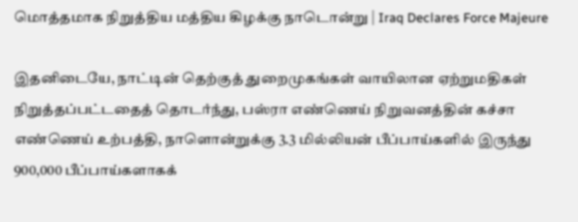மொத்தமாக நிறுத்திய மத்திய கிழக்கு நாடொன்று | Iraq Declares Force Majeure

இதனிடையே, நாட்டின் தெற்குத் துறைமுகங்கள் வாயிலான ஏற்றுமதிகள் நிறுத்தப்பட்டதைத் தொடர்ந்து, பஸ்ரா எண்ணெய் நிறுவனத்தின் கச்சா எண்ணெய் உற்பத்தி, நாளொன்றுக்கு 3.3 மில்லியன் பீப்பாய்களில் இருந்து 900,000 பீப்பாய்களாகக்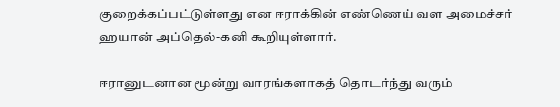குறைக்கப்பட்டுள்ளது என ஈராக்கின் எண்ணெய் வள அமைச்சர் ஹயான் அப்தெல்-கனி கூறியுள்ளார்.

ஈரானுடனான மூன்று வாரங்களாகத் தொடர்ந்து வரும்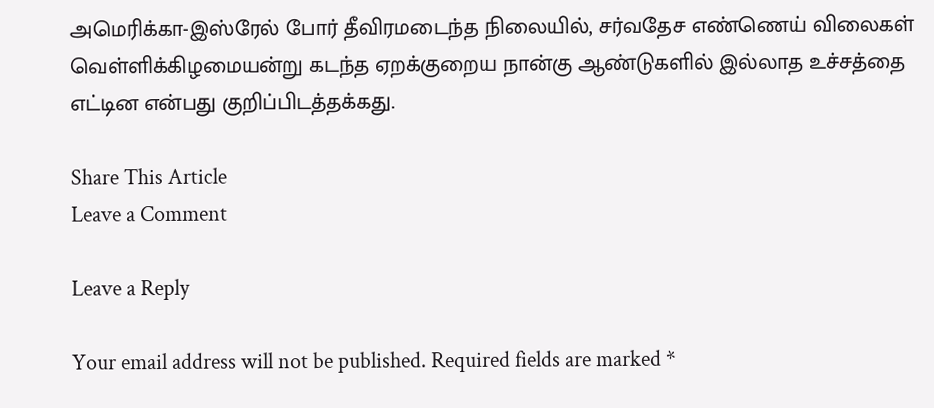அமெரிக்கா-இஸ்ரேல் போர் தீவிரமடைந்த நிலையில், சர்வதேச எண்ணெய் விலைகள் வெள்ளிக்கிழமையன்று கடந்த ஏறக்குறைய நான்கு ஆண்டுகளில் இல்லாத உச்சத்தை எட்டின என்பது குறிப்பிடத்தக்கது.

Share This Article
Leave a Comment

Leave a Reply

Your email address will not be published. Required fields are marked *